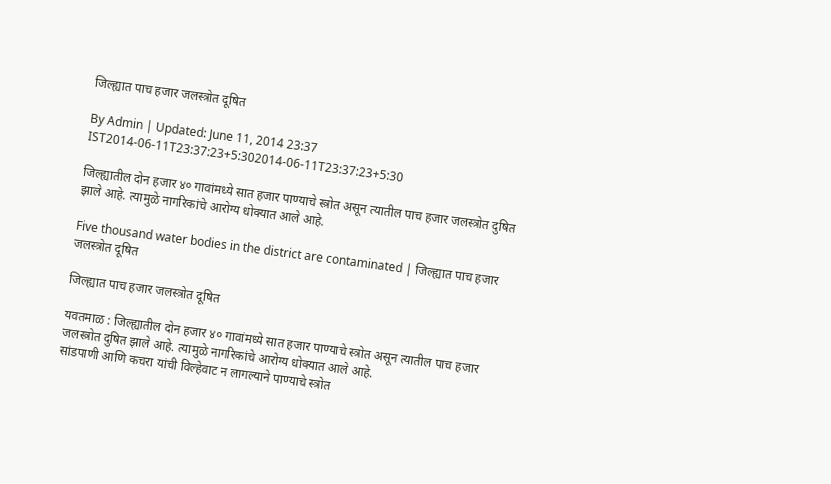जिल्ह्यात पाच हजार जलस्त्रोत दूषित

By Admin | Updated: June 11, 2014 23:37 IST2014-06-11T23:37:23+5:302014-06-11T23:37:23+5:30

जिल्ह्यातील दोन हजार ४० गावांमध्ये सात हजार पाण्याचे स्त्रोत असून त्यातील पाच हजार जलस्त्रोत दुषित झाले आहे. त्यामुळे नागरिकांचे आरोग्य धोक्यात आले आहे.

Five thousand water bodies in the district are contaminated | जिल्ह्यात पाच हजार जलस्त्रोत दूषित

जिल्ह्यात पाच हजार जलस्त्रोत दूषित

यवतमाळ : जिल्ह्यातील दोन हजार ४० गावांमध्ये सात हजार पाण्याचे स्त्रोत असून त्यातील पाच हजार जलस्त्रोत दुषित झाले आहे. त्यामुळे नागरिकांचे आरोग्य धोक्यात आले आहे.
सांडपाणी आणि कचरा यांची विल्हेवाट न लागल्याने पाण्याचे स्त्रोत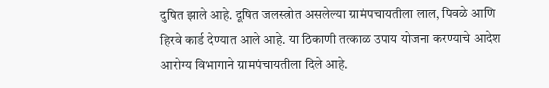दुषित झाले आहे. दूषित जलस्त्रोत असलेल्या ग्रामंपचायतीला लाल, पिवळे आणि हिरवे कार्ड देण्यात आले आहे. या ठिकाणी तत्काळ उपाय योजना करण्याचे आदेश आरोग्य विभागाने ग्रामपंचायतीला दिले आहे.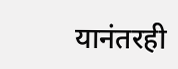यानंतरही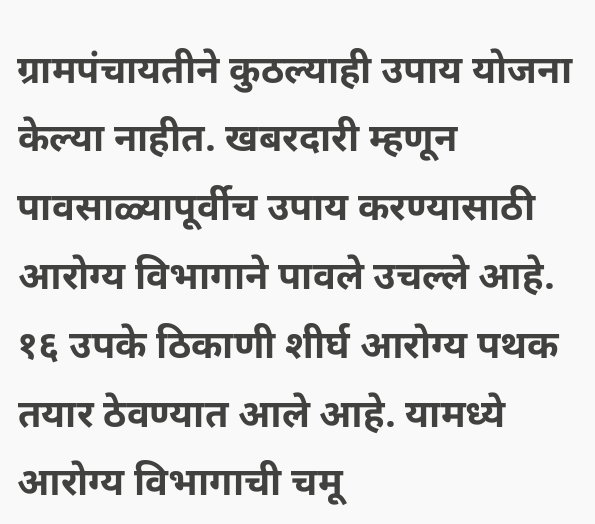ग्रामपंचायतीने कुठल्याही उपाय योजना केल्या नाहीत. खबरदारी म्हणून पावसाळ्यापूर्वीच उपाय करण्यासाठी आरोग्य विभागाने पावले उचल्ले आहे. १६ उपके ठिकाणी शीर्घ आरोग्य पथक तयार ठेवण्यात आले आहे. यामध्ये आरोग्य विभागाची चमू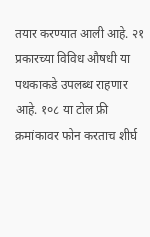तयार करण्यात आली आहे. २१ प्रकारच्या विविध औषधी या पथकाकडे उपलब्ध राहणार आहे. १०८ या टोल फ्री क्रमांकावर फोन करताच शीर्घ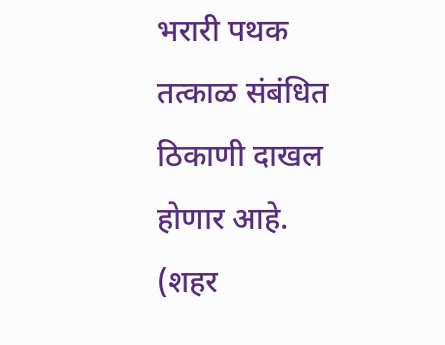भरारी पथक तत्काळ संबंधित ठिकाणी दाखल होणार आहे. (शहर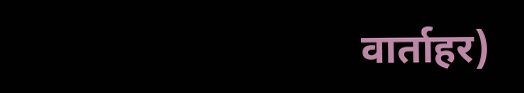वार्ताहर)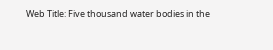Web Title: Five thousand water bodies in the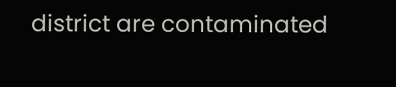district are contaminated